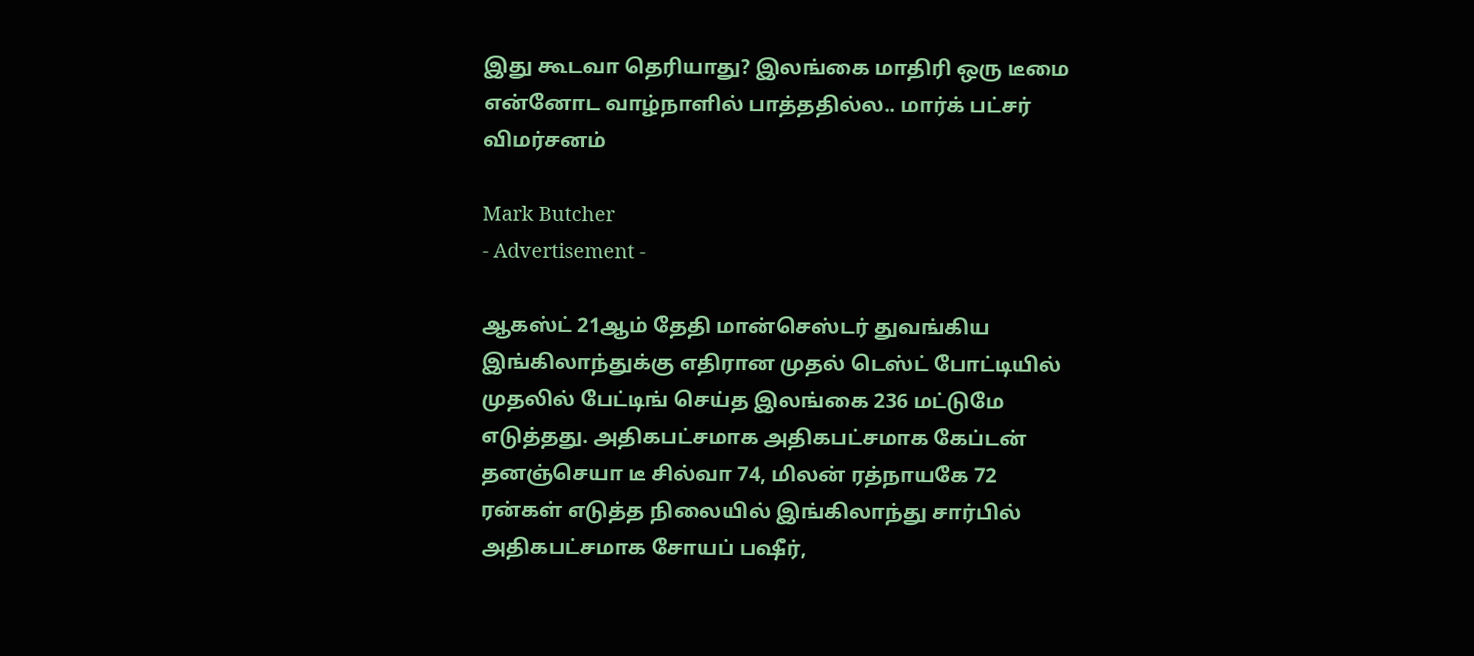இது கூடவா தெரியாது? இலங்கை மாதிரி ஒரு டீமை என்னோட வாழ்நாளில் பாத்ததில்ல.. மார்க் பட்சர் விமர்சனம்

Mark Butcher
- Advertisement -

ஆகஸ்ட் 21ஆம் தேதி மான்செஸ்டர் துவங்கிய இங்கிலாந்துக்கு எதிரான முதல் டெஸ்ட் போட்டியில் முதலில் பேட்டிங் செய்த இலங்கை 236 மட்டுமே எடுத்தது. அதிகபட்சமாக அதிகபட்சமாக கேப்டன் தனஞ்செயா டீ சில்வா 74, மிலன் ரத்நாயகே 72 ரன்கள் எடுத்த நிலையில் இங்கிலாந்து சார்பில் அதிகபட்சமாக சோயப் பஷீர்,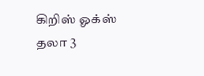கிறிஸ் ஓக்ஸ் தலா 3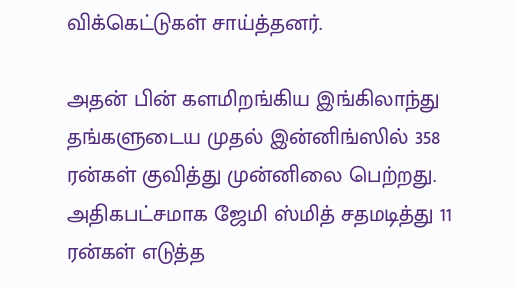விக்கெட்டுகள் சாய்த்தனர்.

அதன் பின் களமிறங்கிய இங்கிலாந்து தங்களுடைய முதல் இன்னிங்ஸில் 358 ரன்கள் குவித்து முன்னிலை பெற்றது. அதிகபட்சமாக ஜேமி ஸ்மித் சதமடித்து 11 ரன்கள் எடுத்த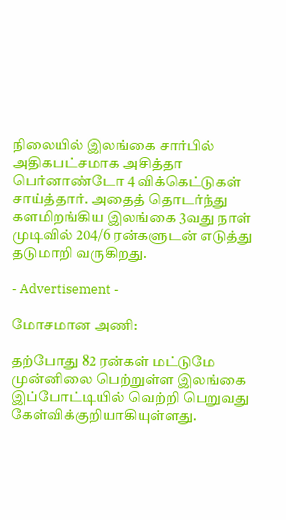நிலையில் இலங்கை சார்பில் அதிகபட்சமாக அசித்தா பெர்னாண்டோ 4 விக்கெட்டுகள் சாய்த்தார். அதைத் தொடர்ந்து களமிறங்கிய இலங்கை 3வது நாள் முடிவில் 204/6 ரன்களுடன் எடுத்து தடுமாறி வருகிறது.

- Advertisement -

மோசமான அணி:

தற்போது 82 ரன்கள் மட்டுமே முன்னிலை பெற்றுள்ள இலங்கை இப்போட்டியில் வெற்றி பெறுவது கேள்விக்குறியாகியுள்ளது.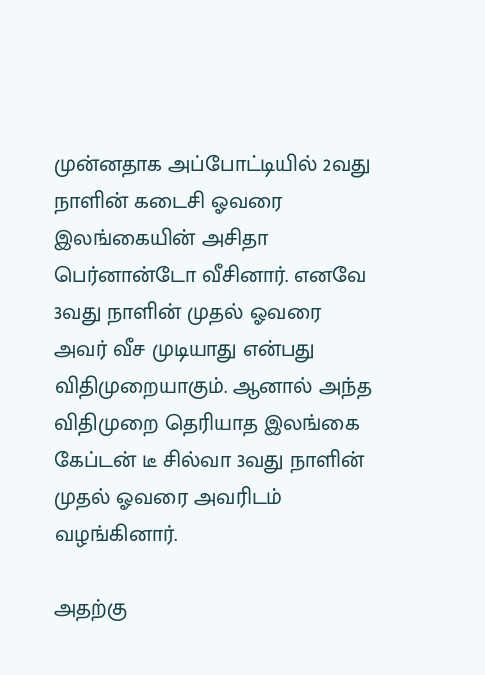முன்னதாக அப்போட்டியில் 2வது நாளின் கடைசி ஓவரை இலங்கையின் அசிதா பெர்னான்டோ வீசினார். எனவே 3வது நாளின் முதல் ஓவரை அவர் வீச முடியாது என்பது விதிமுறையாகும். ஆனால் அந்த விதிமுறை தெரியாத இலங்கை கேப்டன் டீ சில்வா 3வது நாளின் முதல் ஓவரை அவரிடம் வழங்கினார்.

அதற்கு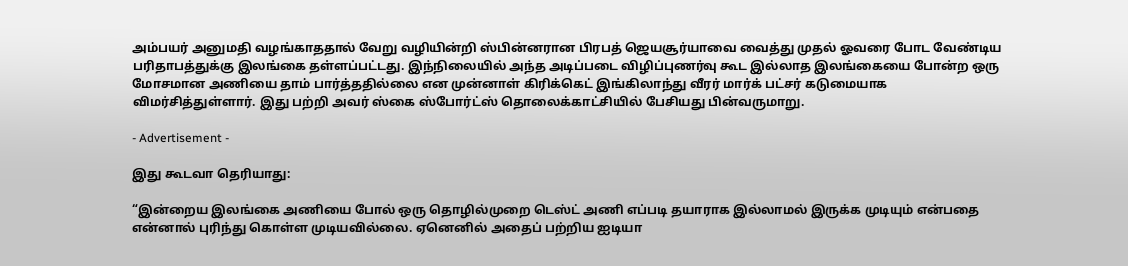அம்பயர் அனுமதி வழங்காததால் வேறு வழியின்றி ஸ்பின்னரான பிரபத் ஜெயசூர்யாவை வைத்து முதல் ஓவரை போட வேண்டிய பரிதாபத்துக்கு இலங்கை தள்ளப்பட்டது. இந்நிலையில் அந்த அடிப்படை விழிப்புணர்வு கூட இல்லாத இலங்கையை போன்ற ஒரு மோசமான அணியை தாம் பார்த்ததில்லை என முன்னாள் கிரிக்கெட் இங்கிலாந்து வீரர் மார்க் பட்சர் கடுமையாக விமர்சித்துள்ளார். இது பற்றி அவர் ஸ்கை ஸ்போர்ட்ஸ் தொலைக்காட்சியில் பேசியது பின்வருமாறு.

- Advertisement -

இது கூடவா தெரியாது:

“இன்றைய இலங்கை அணியை போல் ஒரு தொழில்முறை டெஸ்ட் அணி எப்படி தயாராக இல்லாமல் இருக்க முடியும் என்பதை என்னால் புரிந்து கொள்ள முடியவில்லை. ஏனெனில் அதைப் பற்றிய ஐடியா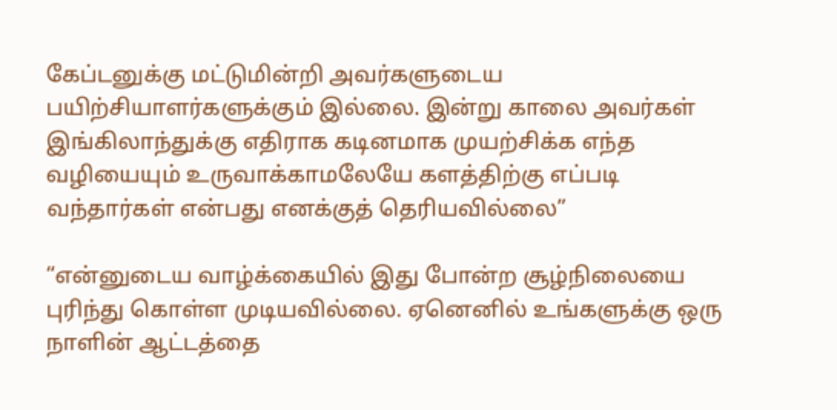கேப்டனுக்கு மட்டுமின்றி அவர்களுடைய பயிற்சியாளர்களுக்கும் இல்லை. இன்று காலை அவர்கள் இங்கிலாந்துக்கு எதிராக கடினமாக முயற்சிக்க எந்த வழியையும் உருவாக்காமலேயே களத்திற்கு எப்படி வந்தார்கள் என்பது எனக்குத் தெரியவில்லை”

“என்னுடைய வாழ்க்கையில் இது போன்ற சூழ்நிலையை புரிந்து கொள்ள முடியவில்லை. ஏனெனில் உங்களுக்கு ஒரு நாளின் ஆட்டத்தை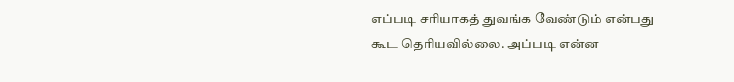எப்படி சரியாகத் துவங்க வேண்டும் என்பது கூட தெரியவில்லை. அப்படி என்ன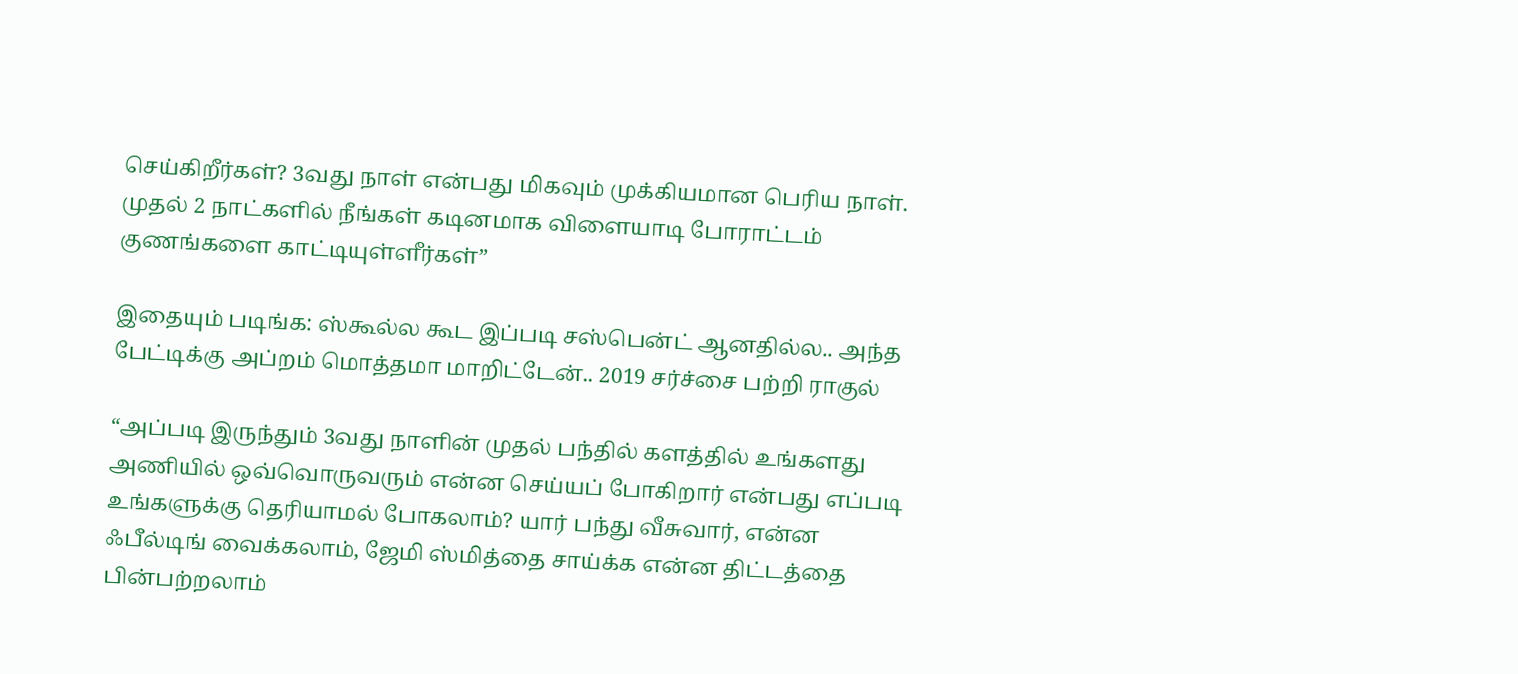செய்கிறீர்கள்? 3வது நாள் என்பது மிகவும் முக்கியமான பெரிய நாள். முதல் 2 நாட்களில் நீங்கள் கடினமாக விளையாடி போராட்டம் குணங்களை காட்டியுள்ளீர்கள்”

இதையும் படிங்க: ஸ்கூல்ல கூட இப்படி சஸ்பென்ட் ஆனதில்ல.. அந்த பேட்டிக்கு அப்றம் மொத்தமா மாறிட்டேன்.. 2019 சர்ச்சை பற்றி ராகுல்

“அப்படி இருந்தும் 3வது நாளின் முதல் பந்தில் களத்தில் உங்களது அணியில் ஒவ்வொருவரும் என்ன செய்யப் போகிறார் என்பது எப்படி உங்களுக்கு தெரியாமல் போகலாம்? யார் பந்து வீசுவார், என்ன ஃபீல்டிங் வைக்கலாம், ஜேமி ஸ்மித்தை சாய்க்க என்ன திட்டத்தை பின்பற்றலாம்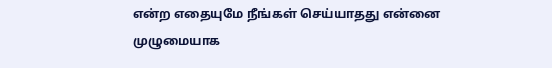என்ற எதையுமே நீங்கள் செய்யாதது என்னை முழுமையாக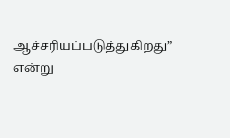ஆச்சரியப்படுத்துகிறது” என்று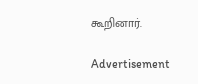கூறினார்.

Advertisement